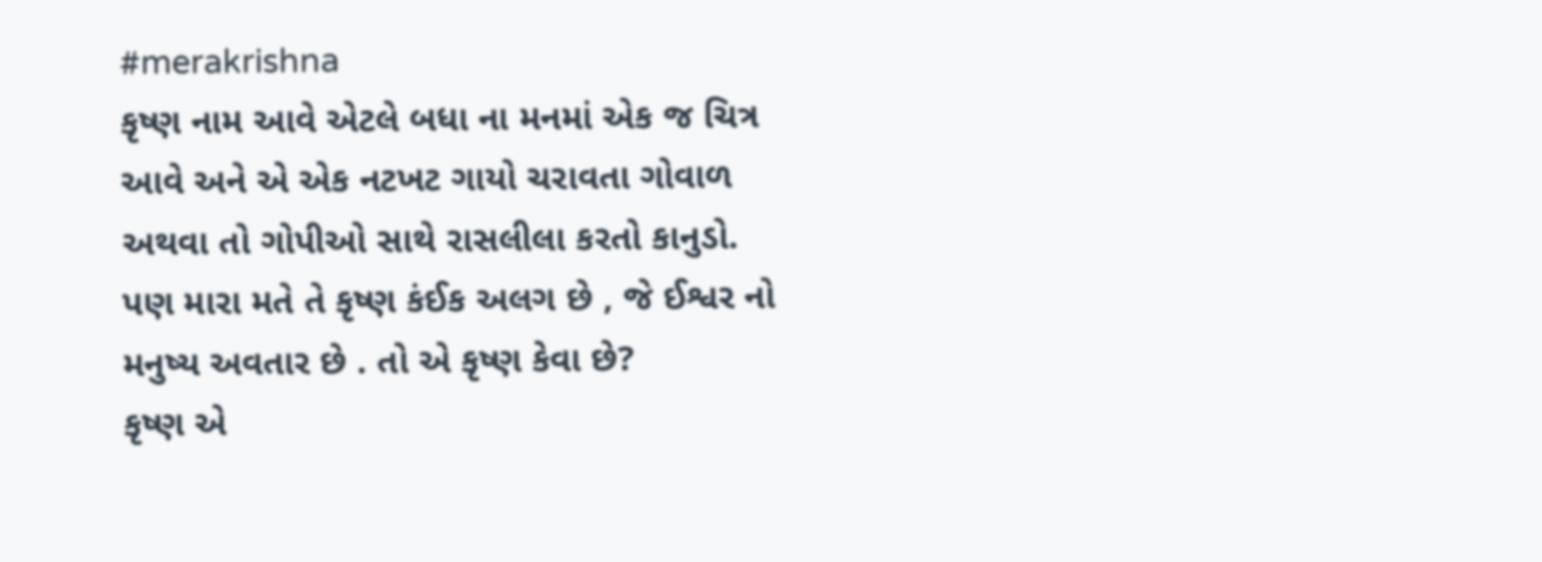#merakrishna
કૃષ્ણ નામ આવે એટલે બધા ના મનમાં એક જ ચિત્ર આવે અને એ એક નટખટ ગાયો ચરાવતા ગોવાળ અથવા તો ગોપીઓ સાથે રાસલીલા કરતો કાનુડો.
પણ મારા મતે તે કૃષ્ણ કંઈક અલગ છે , જે ઈશ્વર નો મનુષ્ય અવતાર છે . તો એ કૃષ્ણ કેવા છે?
કૃષ્ણ એ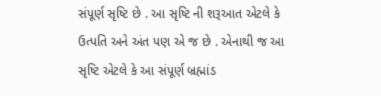સંપૂર્ણ સૃષ્ટિ છે . આ સૃષ્ટિ ની શરૂઆત એટલે કે ઉત્પતિ અને અંત પણ એ જ છે . એનાથી જ આ સૃષ્ટિ એટલે કે આ સંપૂર્ણ બ્રહ્માંડ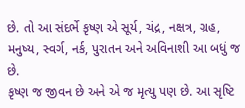છે. તો આ સંદર્ભે કૃષ્ણ એ સૂર્ય, ચંદ્ર, નક્ષત્ર, ગ્રહ, મનુષ્ય, સ્વર્ગ, નર્ક, પુરાતન અને અવિનાશી આ બધું જ છે.
કૃષ્ણ જ જીવન છે અને એ જ મૃત્યુ પણ છે. આ સૃષ્ટિ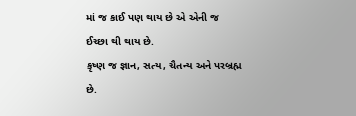માં જ કાઈ પણ થાય છે એ એની જ ઈચ્છા થી થાય છે.
કૃષ્ણ જ જ્ઞાન, સત્ય, ચૈતન્ય અને પરબ્રહ્મ છે.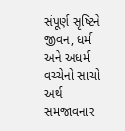સંપૂર્ણ સૃષ્ટિને જીવન, ધર્મ અને અધર્મ વચ્ચેનો સાચો અર્થ સમજાવનાર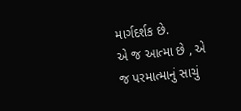માર્ગદર્શક છે.
એ જ આત્મા છે , એ જ પરમાત્માનું સાચું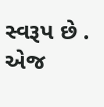સ્વરૂપ છે . એજ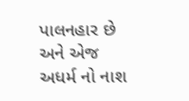પાલનહાર છે અને એજ અધર્મ નો નાશ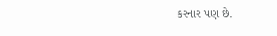કરનાર પણ છે.